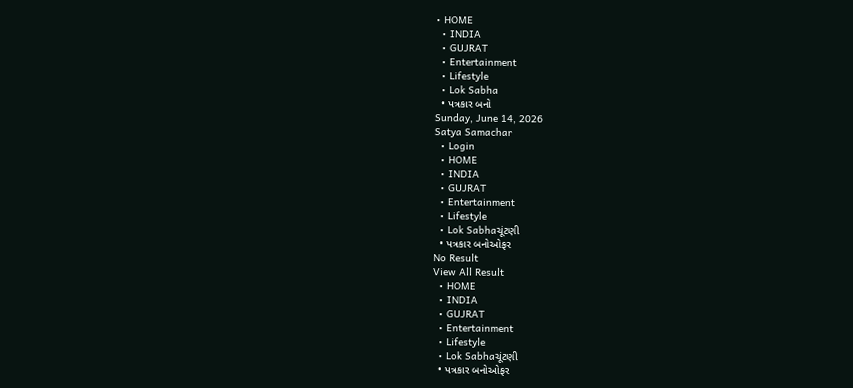• HOME
  • INDIA
  • GUJRAT
  • Entertainment
  • Lifestyle
  • Lok Sabha
  • પત્રકાર બનો
Sunday, June 14, 2026
Satya Samachar
  • Login
  • HOME
  • INDIA
  • GUJRAT
  • Entertainment
  • Lifestyle
  • Lok Sabhaચૂંટણી
  • પત્રકાર બનોઓફર
No Result
View All Result
  • HOME
  • INDIA
  • GUJRAT
  • Entertainment
  • Lifestyle
  • Lok Sabhaચૂંટણી
  • પત્રકાર બનોઓફર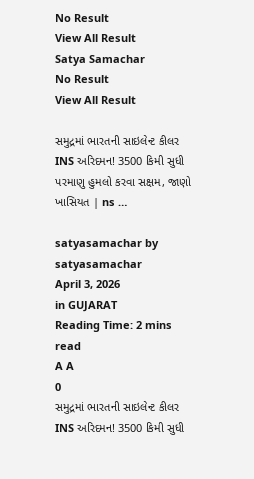No Result
View All Result
Satya Samachar
No Result
View All Result

સમુદ્રમાં ભારતની સાઇલેન્ટ કીલર INS અરિદમન! 3500 કિમી સુધી પરમાણુ હુમલો કરવા સક્ષમ, જાણો ખાસિયત | ns …

satyasamachar by satyasamachar
April 3, 2026
in GUJARAT
Reading Time: 2 mins read
A A
0
સમુદ્રમાં ભારતની સાઇલેન્ટ કીલર INS અરિદમન! 3500 કિમી સુધી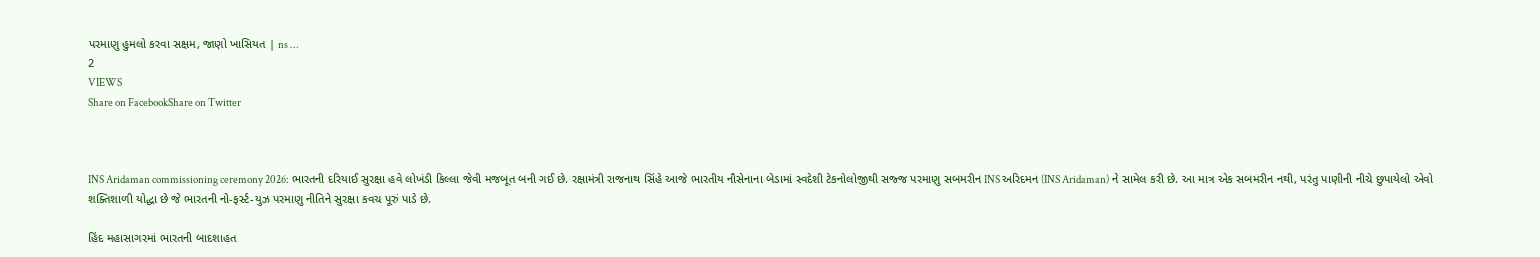પરમાણુ હુમલો કરવા સક્ષમ, જાણો ખાસિયત | ns …
2
VIEWS
Share on FacebookShare on Twitter



INS Aridaman commissioning ceremony 2026: ભારતની દરિયાઈ સુરક્ષા હવે લોખંડી કિલ્લા જેવી મજબૂત બની ગઈ છે. રક્ષામંત્રી રાજનાથ સિંહે આજે ભારતીય નૌસેનાના બેડામાં સ્વદેશી ટેકનોલોજીથી સજ્જ પરમાણુ સબમરીન INS અરિદમન (INS Aridaman) ને સામેલ કરી છે. આ માત્ર એક સબમરીન નથી, પરંતુ પાણીની નીચે છુપાયેલો એવો શક્તિશાળી યોદ્ધા છે જે ભારતની નો-ફર્સ્ટ-યુઝ પરમાણુ નીતિને સુરક્ષા કવચ પૂરું પાડે છે.

હિંદ મહાસાગરમાં ભારતની બાદશાહત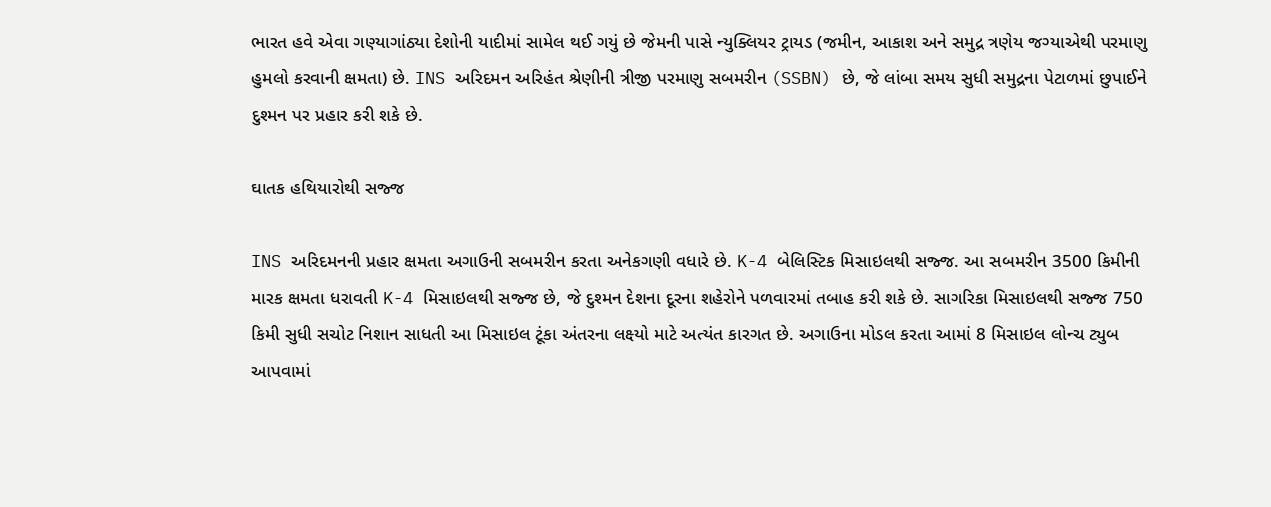ભારત હવે એવા ગણ્યાગાંઠ્યા દેશોની યાદીમાં સામેલ થઈ ગયું છે જેમની પાસે ન્યુક્લિયર ટ્રાયડ (જમીન, આકાશ અને સમુદ્ર ત્રણેય જગ્યાએથી પરમાણુ હુમલો કરવાની ક્ષમતા) છે. INS અરિદમન અરિહંત શ્રેણીની ત્રીજી પરમાણુ સબમરીન (SSBN) છે, જે લાંબા સમય સુધી સમુદ્રના પેટાળમાં છુપાઈને દુશ્મન પર પ્રહાર કરી શકે છે.

ઘાતક હથિયારોથી સજ્જ

INS અરિદમનની પ્રહાર ક્ષમતા અગાઉની સબમરીન કરતા અનેકગણી વધારે છે. K-4 બેલિસ્ટિક મિસાઇલથી સજ્જ. આ સબમરીન 3500 કિમીની મારક ક્ષમતા ધરાવતી K-4 મિસાઇલથી સજ્જ છે, જે દુશ્મન દેશના દૂરના શહેરોને પળવારમાં તબાહ કરી શકે છે. સાગરિકા મિસાઇલથી સજ્જ 750 કિમી સુધી સચોટ નિશાન સાધતી આ મિસાઇલ ટૂંકા અંતરના લક્ષ્યો માટે અત્યંત કારગત છે. અગાઉના મોડલ કરતા આમાં 8 મિસાઇલ લોન્ચ ટ્યુબ આપવામાં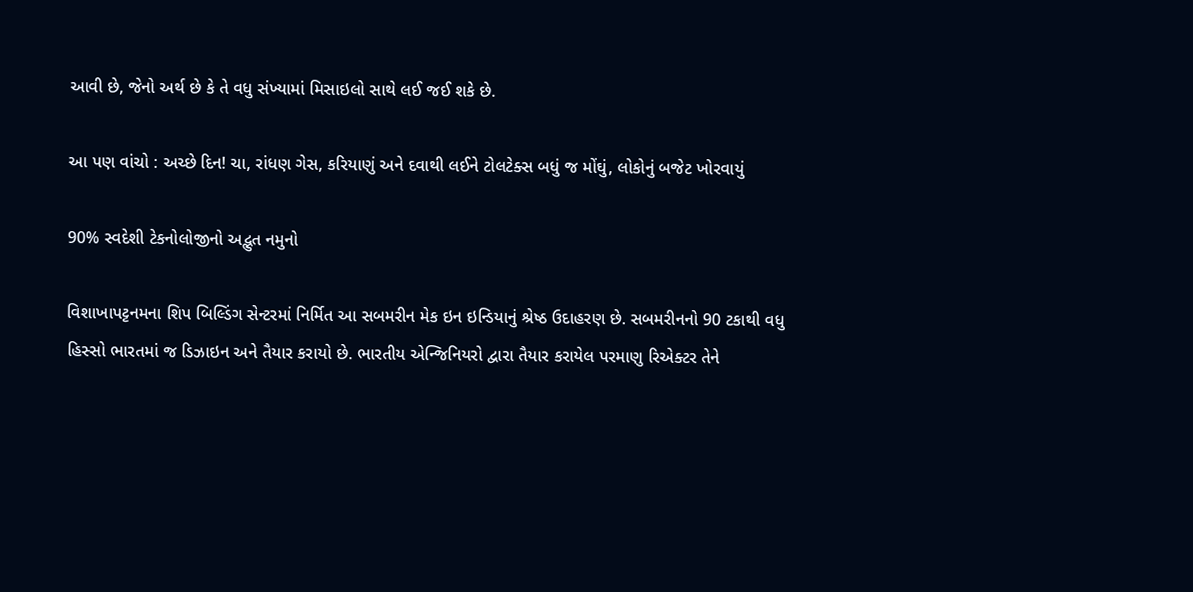આવી છે, જેનો અર્થ છે કે તે વધુ સંખ્યામાં મિસાઇલો સાથે લઈ જઈ શકે છે.

આ પણ વાંચો : અચ્છે દિન! ચા, રાંધણ ગેસ, કરિયાણું અને દવાથી લઈને ટોલટેક્સ બધું જ મોંઘું, લોકોનું બજેટ ખોરવાયું

90% સ્વદેશી ટેકનોલોજીનો અદ્ભુત નમુનો

વિશાખાપટ્ટનમના શિપ બિલ્ડિંગ સેન્ટરમાં નિર્મિત આ સબમરીન મેક ઇન ઇન્ડિયાનું શ્રેષ્ઠ ઉદાહરણ છે. સબમરીનનો 90 ટકાથી વધુ હિસ્સો ભારતમાં જ ડિઝાઇન અને તૈયાર કરાયો છે. ભારતીય એન્જિનિયરો દ્વારા તૈયાર કરાયેલ પરમાણુ રિએક્ટર તેને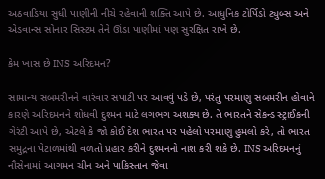અઠવાડિયા સુધી પાણીની નીચે રહેવાની શક્તિ આપે છે. આધુનિક ટોર્પિડો ટ્યુબ્સ અને એડવાન્સ સોનાર સિસ્ટમ તેને ઊંડા પાણીમાં પણ સુરક્ષિત રાખે છે.

કેમ ખાસ છે INS અરિદમન?

સામાન્ય સબમરીનને વારંવાર સપાટી પર આવવું પડે છે, પરંતુ પરમાણુ સબમરીન હોવાને કારણે અરિદમનને શોધવી દુશ્મન માટે લગભગ અશક્ય છે. તે ભારતને સેકન્ડ સ્ટ્રાઈકની ગેરંટી આપે છે, એટલે કે જો કોઈ દેશ ભારત પર પહેલો પરમાણુ હુમલો કરે, તો ભારત સમુદ્રના પેટાળમાંથી વળતો પ્રહાર કરીને દુશ્મનનો નાશ કરી શકે છે. INS અરિદમનનું નૌસેનામાં આગમન ચીન અને પાકિસ્તાન જેવા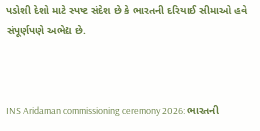પડોશી દેશો માટે સ્પષ્ટ સંદેશ છે કે ભારતની દરિયાઈ સીમાઓ હવે સંપૂર્ણપણે અભેદ્ય છે.



INS Aridaman commissioning ceremony 2026: ભારતની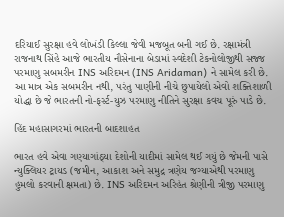દરિયાઈ સુરક્ષા હવે લોખંડી કિલ્લા જેવી મજબૂત બની ગઈ છે. રક્ષામંત્રી રાજનાથ સિંહે આજે ભારતીય નૌસેનાના બેડામાં સ્વદેશી ટેકનોલોજીથી સજ્જ પરમાણુ સબમરીન INS અરિદમન (INS Aridaman) ને સામેલ કરી છે. આ માત્ર એક સબમરીન નથી, પરંતુ પાણીની નીચે છુપાયેલો એવો શક્તિશાળી યોદ્ધા છે જે ભારતની નો-ફર્સ્ટ-યુઝ પરમાણુ નીતિને સુરક્ષા કવચ પૂરું પાડે છે.

હિંદ મહાસાગરમાં ભારતની બાદશાહત

ભારત હવે એવા ગણ્યાગાંઠ્યા દેશોની યાદીમાં સામેલ થઈ ગયું છે જેમની પાસે ન્યુક્લિયર ટ્રાયડ (જમીન, આકાશ અને સમુદ્ર ત્રણેય જગ્યાએથી પરમાણુ હુમલો કરવાની ક્ષમતા) છે. INS અરિદમન અરિહંત શ્રેણીની ત્રીજી પરમાણુ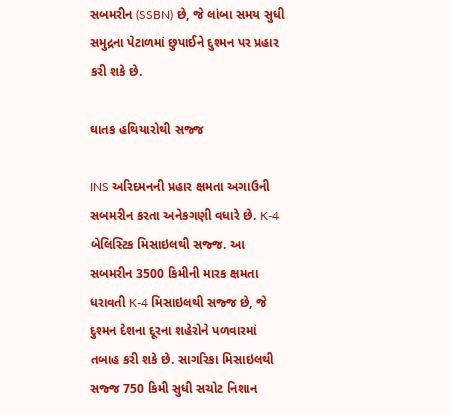સબમરીન (SSBN) છે, જે લાંબા સમય સુધી સમુદ્રના પેટાળમાં છુપાઈને દુશ્મન પર પ્રહાર કરી શકે છે.

ઘાતક હથિયારોથી સજ્જ

INS અરિદમનની પ્રહાર ક્ષમતા અગાઉની સબમરીન કરતા અનેકગણી વધારે છે. K-4 બેલિસ્ટિક મિસાઇલથી સજ્જ. આ સબમરીન 3500 કિમીની મારક ક્ષમતા ધરાવતી K-4 મિસાઇલથી સજ્જ છે, જે દુશ્મન દેશના દૂરના શહેરોને પળવારમાં તબાહ કરી શકે છે. સાગરિકા મિસાઇલથી સજ્જ 750 કિમી સુધી સચોટ નિશાન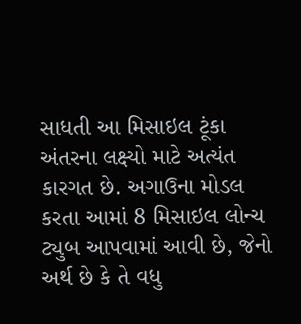સાધતી આ મિસાઇલ ટૂંકા અંતરના લક્ષ્યો માટે અત્યંત કારગત છે. અગાઉના મોડલ કરતા આમાં 8 મિસાઇલ લોન્ચ ટ્યુબ આપવામાં આવી છે, જેનો અર્થ છે કે તે વધુ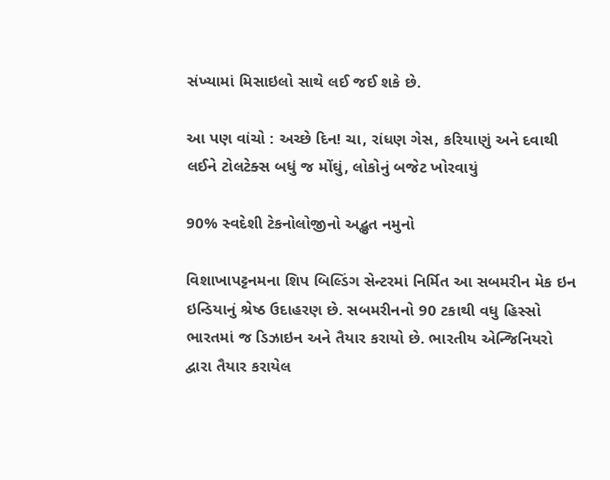સંખ્યામાં મિસાઇલો સાથે લઈ જઈ શકે છે.

આ પણ વાંચો : અચ્છે દિન! ચા, રાંધણ ગેસ, કરિયાણું અને દવાથી લઈને ટોલટેક્સ બધું જ મોંઘું, લોકોનું બજેટ ખોરવાયું

90% સ્વદેશી ટેકનોલોજીનો અદ્ભુત નમુનો

વિશાખાપટ્ટનમના શિપ બિલ્ડિંગ સેન્ટરમાં નિર્મિત આ સબમરીન મેક ઇન ઇન્ડિયાનું શ્રેષ્ઠ ઉદાહરણ છે. સબમરીનનો 90 ટકાથી વધુ હિસ્સો ભારતમાં જ ડિઝાઇન અને તૈયાર કરાયો છે. ભારતીય એન્જિનિયરો દ્વારા તૈયાર કરાયેલ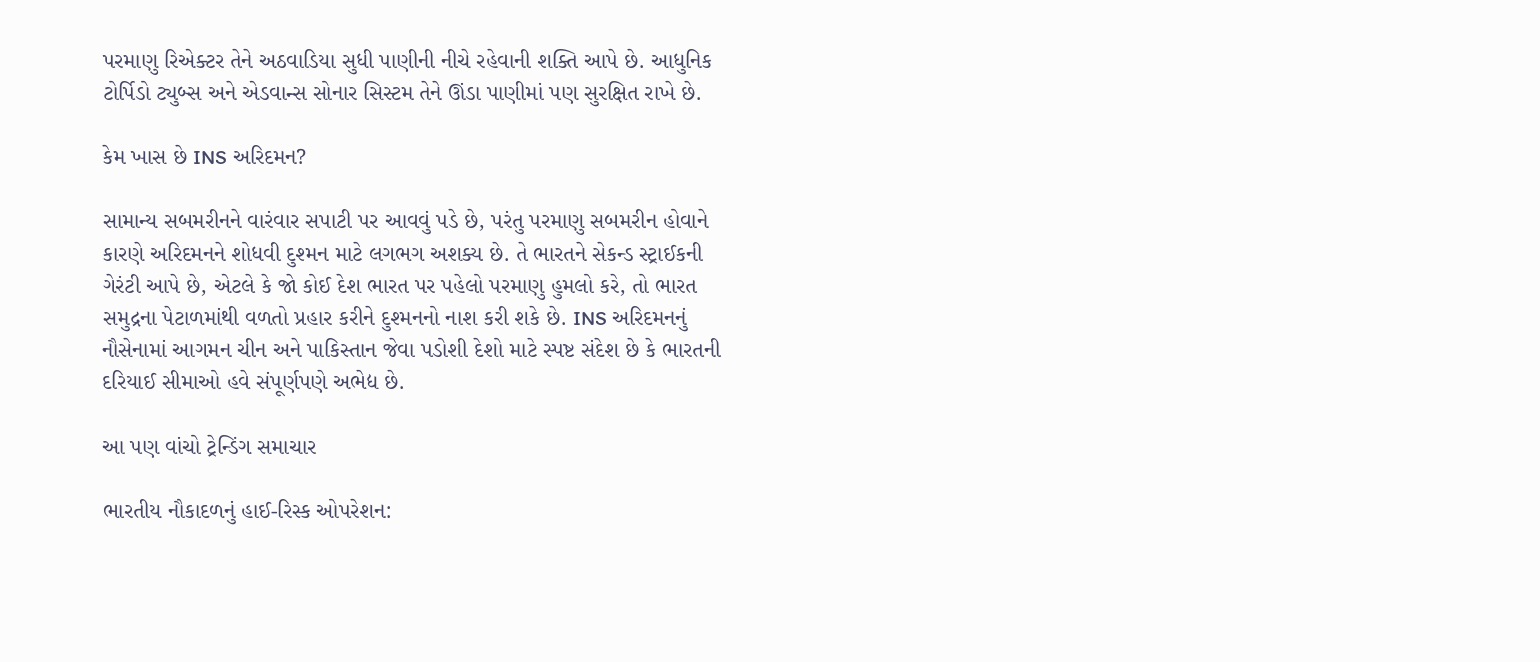પરમાણુ રિએક્ટર તેને અઠવાડિયા સુધી પાણીની નીચે રહેવાની શક્તિ આપે છે. આધુનિક ટોર્પિડો ટ્યુબ્સ અને એડવાન્સ સોનાર સિસ્ટમ તેને ઊંડા પાણીમાં પણ સુરક્ષિત રાખે છે.

કેમ ખાસ છે INS અરિદમન?

સામાન્ય સબમરીનને વારંવાર સપાટી પર આવવું પડે છે, પરંતુ પરમાણુ સબમરીન હોવાને કારણે અરિદમનને શોધવી દુશ્મન માટે લગભગ અશક્ય છે. તે ભારતને સેકન્ડ સ્ટ્રાઈકની ગેરંટી આપે છે, એટલે કે જો કોઈ દેશ ભારત પર પહેલો પરમાણુ હુમલો કરે, તો ભારત સમુદ્રના પેટાળમાંથી વળતો પ્રહાર કરીને દુશ્મનનો નાશ કરી શકે છે. INS અરિદમનનું નૌસેનામાં આગમન ચીન અને પાકિસ્તાન જેવા પડોશી દેશો માટે સ્પષ્ટ સંદેશ છે કે ભારતની દરિયાઈ સીમાઓ હવે સંપૂર્ણપણે અભેદ્ય છે.

આ પણ વાંચો ટ્રેન્ડિંગ સમાચાર

ભારતીય નૌકાદળનું હાઈ-રિસ્ક ઓપરેશન: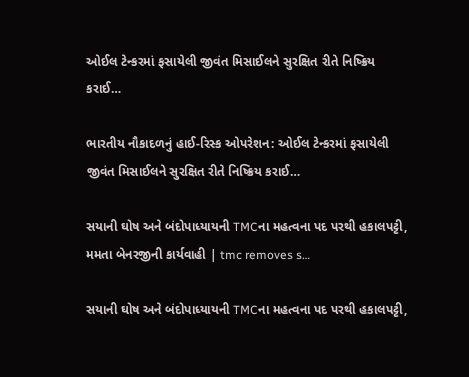ઓઈલ ટેન્કરમાં ફસાયેલી જીવંત મિસાઈલને સુરક્ષિત રીતે નિષ્ક્રિય કરાઈ…

ભારતીય નૌકાદળનું હાઈ-રિસ્ક ઓપરેશન: ઓઈલ ટેન્કરમાં ફસાયેલી જીવંત મિસાઈલને સુરક્ષિત રીતે નિષ્ક્રિય કરાઈ…

સયાની ઘોષ અને બંદોપાધ્યાયની TMCના મહત્વના પદ પરથી હકાલપટ્ટી, મમતા બેનરજીની કાર્યવાહી | tmc removes s…

સયાની ઘોષ અને બંદોપાધ્યાયની TMCના મહત્વના પદ પરથી હકાલપટ્ટી,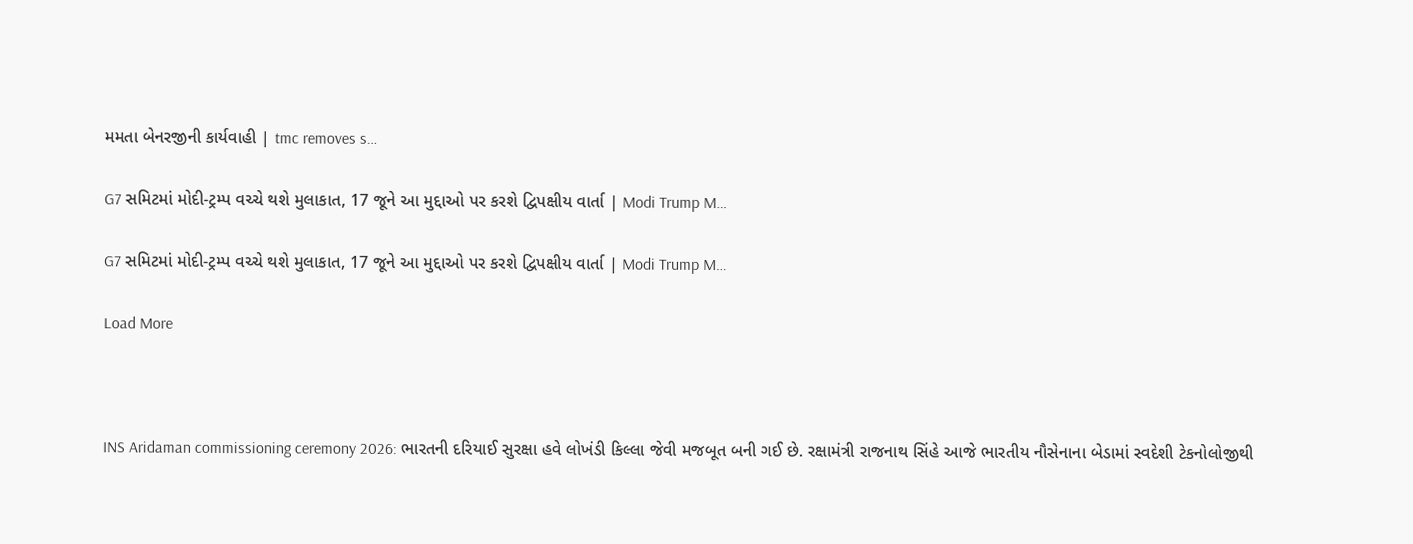મમતા બેનરજીની કાર્યવાહી | tmc removes s…

G7 સમિટમાં મોદી-ટ્રમ્પ વચ્ચે થશે મુલાકાત, 17 જૂને આ મુદ્દાઓ પર કરશે દ્વિપક્ષીય વાર્તા | Modi Trump M…

G7 સમિટમાં મોદી-ટ્રમ્પ વચ્ચે થશે મુલાકાત, 17 જૂને આ મુદ્દાઓ પર કરશે દ્વિપક્ષીય વાર્તા | Modi Trump M…

Load More



INS Aridaman commissioning ceremony 2026: ભારતની દરિયાઈ સુરક્ષા હવે લોખંડી કિલ્લા જેવી મજબૂત બની ગઈ છે. રક્ષામંત્રી રાજનાથ સિંહે આજે ભારતીય નૌસેનાના બેડામાં સ્વદેશી ટેકનોલોજીથી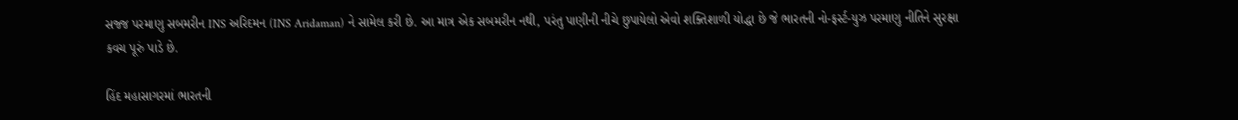સજ્જ પરમાણુ સબમરીન INS અરિદમન (INS Aridaman) ને સામેલ કરી છે. આ માત્ર એક સબમરીન નથી, પરંતુ પાણીની નીચે છુપાયેલો એવો શક્તિશાળી યોદ્ધા છે જે ભારતની નો-ફર્સ્ટ-યુઝ પરમાણુ નીતિને સુરક્ષા કવચ પૂરું પાડે છે.

હિંદ મહાસાગરમાં ભારતની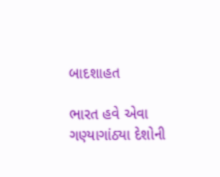બાદશાહત

ભારત હવે એવા ગણ્યાગાંઠ્યા દેશોની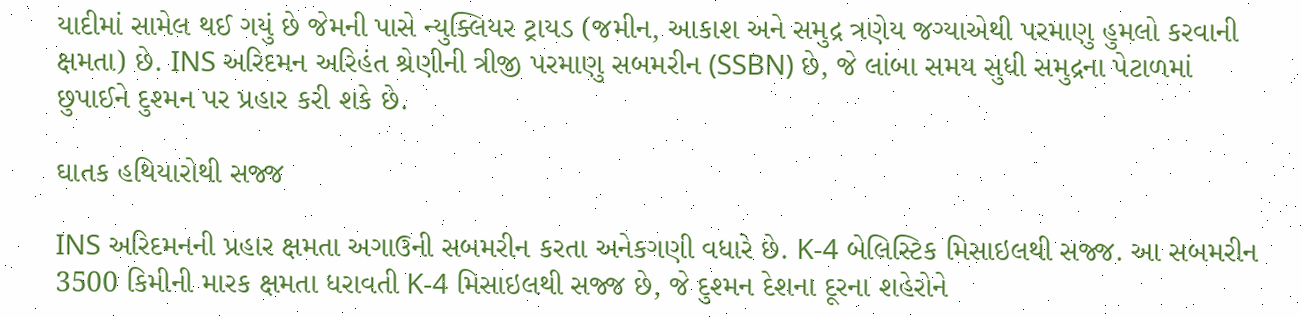યાદીમાં સામેલ થઈ ગયું છે જેમની પાસે ન્યુક્લિયર ટ્રાયડ (જમીન, આકાશ અને સમુદ્ર ત્રણેય જગ્યાએથી પરમાણુ હુમલો કરવાની ક્ષમતા) છે. INS અરિદમન અરિહંત શ્રેણીની ત્રીજી પરમાણુ સબમરીન (SSBN) છે, જે લાંબા સમય સુધી સમુદ્રના પેટાળમાં છુપાઈને દુશ્મન પર પ્રહાર કરી શકે છે.

ઘાતક હથિયારોથી સજ્જ

INS અરિદમનની પ્રહાર ક્ષમતા અગાઉની સબમરીન કરતા અનેકગણી વધારે છે. K-4 બેલિસ્ટિક મિસાઇલથી સજ્જ. આ સબમરીન 3500 કિમીની મારક ક્ષમતા ધરાવતી K-4 મિસાઇલથી સજ્જ છે, જે દુશ્મન દેશના દૂરના શહેરોને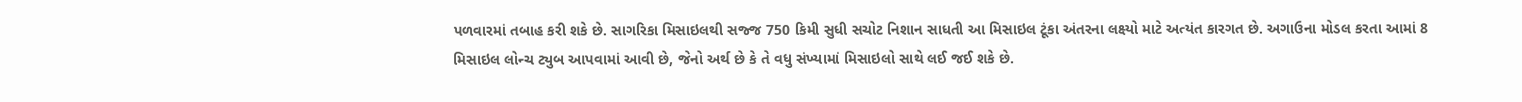પળવારમાં તબાહ કરી શકે છે. સાગરિકા મિસાઇલથી સજ્જ 750 કિમી સુધી સચોટ નિશાન સાધતી આ મિસાઇલ ટૂંકા અંતરના લક્ષ્યો માટે અત્યંત કારગત છે. અગાઉના મોડલ કરતા આમાં 8 મિસાઇલ લોન્ચ ટ્યુબ આપવામાં આવી છે, જેનો અર્થ છે કે તે વધુ સંખ્યામાં મિસાઇલો સાથે લઈ જઈ શકે છે.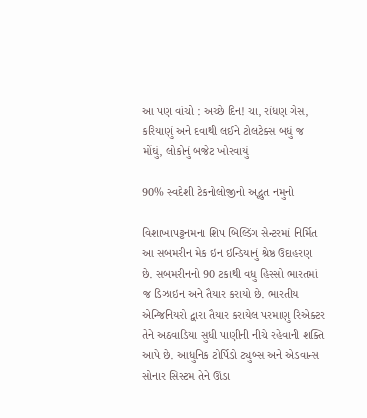આ પણ વાંચો : અચ્છે દિન! ચા, રાંધણ ગેસ, કરિયાણું અને દવાથી લઈને ટોલટેક્સ બધું જ મોંઘું, લોકોનું બજેટ ખોરવાયું

90% સ્વદેશી ટેકનોલોજીનો અદ્ભુત નમુનો

વિશાખાપટ્ટનમના શિપ બિલ્ડિંગ સેન્ટરમાં નિર્મિત આ સબમરીન મેક ઇન ઇન્ડિયાનું શ્રેષ્ઠ ઉદાહરણ છે. સબમરીનનો 90 ટકાથી વધુ હિસ્સો ભારતમાં જ ડિઝાઇન અને તૈયાર કરાયો છે. ભારતીય એન્જિનિયરો દ્વારા તૈયાર કરાયેલ પરમાણુ રિએક્ટર તેને અઠવાડિયા સુધી પાણીની નીચે રહેવાની શક્તિ આપે છે. આધુનિક ટોર્પિડો ટ્યુબ્સ અને એડવાન્સ સોનાર સિસ્ટમ તેને ઊંડા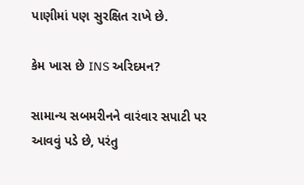પાણીમાં પણ સુરક્ષિત રાખે છે.

કેમ ખાસ છે INS અરિદમન?

સામાન્ય સબમરીનને વારંવાર સપાટી પર આવવું પડે છે, પરંતુ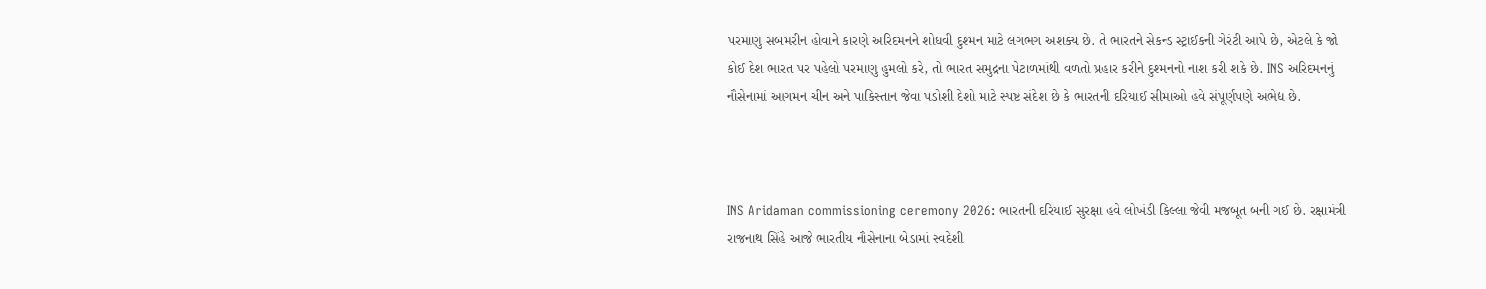પરમાણુ સબમરીન હોવાને કારણે અરિદમનને શોધવી દુશ્મન માટે લગભગ અશક્ય છે. તે ભારતને સેકન્ડ સ્ટ્રાઈકની ગેરંટી આપે છે, એટલે કે જો કોઈ દેશ ભારત પર પહેલો પરમાણુ હુમલો કરે, તો ભારત સમુદ્રના પેટાળમાંથી વળતો પ્રહાર કરીને દુશ્મનનો નાશ કરી શકે છે. INS અરિદમનનું નૌસેનામાં આગમન ચીન અને પાકિસ્તાન જેવા પડોશી દેશો માટે સ્પષ્ટ સંદેશ છે કે ભારતની દરિયાઈ સીમાઓ હવે સંપૂર્ણપણે અભેદ્ય છે.



INS Aridaman commissioning ceremony 2026: ભારતની દરિયાઈ સુરક્ષા હવે લોખંડી કિલ્લા જેવી મજબૂત બની ગઈ છે. રક્ષામંત્રી રાજનાથ સિંહે આજે ભારતીય નૌસેનાના બેડામાં સ્વદેશી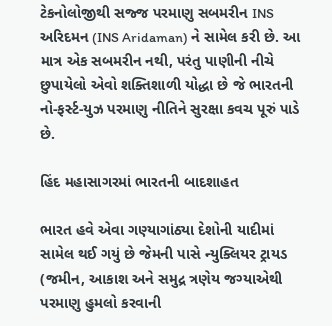ટેકનોલોજીથી સજ્જ પરમાણુ સબમરીન INS અરિદમન (INS Aridaman) ને સામેલ કરી છે. આ માત્ર એક સબમરીન નથી, પરંતુ પાણીની નીચે છુપાયેલો એવો શક્તિશાળી યોદ્ધા છે જે ભારતની નો-ફર્સ્ટ-યુઝ પરમાણુ નીતિને સુરક્ષા કવચ પૂરું પાડે છે.

હિંદ મહાસાગરમાં ભારતની બાદશાહત

ભારત હવે એવા ગણ્યાગાંઠ્યા દેશોની યાદીમાં સામેલ થઈ ગયું છે જેમની પાસે ન્યુક્લિયર ટ્રાયડ (જમીન, આકાશ અને સમુદ્ર ત્રણેય જગ્યાએથી પરમાણુ હુમલો કરવાની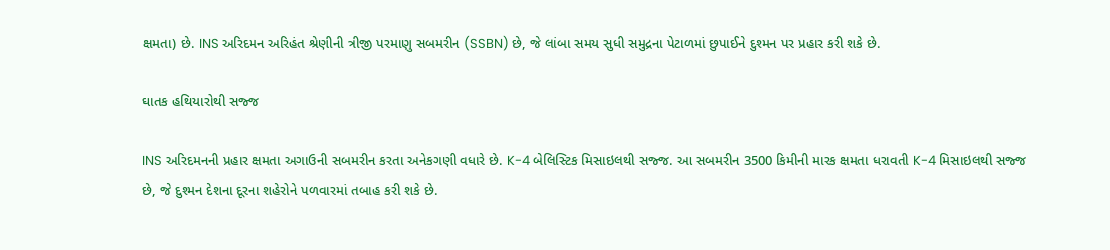ક્ષમતા) છે. INS અરિદમન અરિહંત શ્રેણીની ત્રીજી પરમાણુ સબમરીન (SSBN) છે, જે લાંબા સમય સુધી સમુદ્રના પેટાળમાં છુપાઈને દુશ્મન પર પ્રહાર કરી શકે છે.

ઘાતક હથિયારોથી સજ્જ

INS અરિદમનની પ્રહાર ક્ષમતા અગાઉની સબમરીન કરતા અનેકગણી વધારે છે. K-4 બેલિસ્ટિક મિસાઇલથી સજ્જ. આ સબમરીન 3500 કિમીની મારક ક્ષમતા ધરાવતી K-4 મિસાઇલથી સજ્જ છે, જે દુશ્મન દેશના દૂરના શહેરોને પળવારમાં તબાહ કરી શકે છે.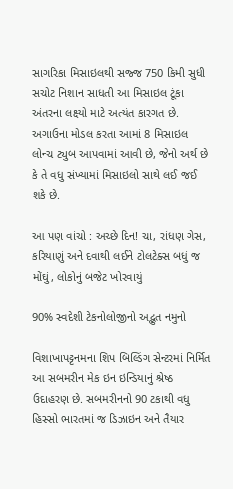સાગરિકા મિસાઇલથી સજ્જ 750 કિમી સુધી સચોટ નિશાન સાધતી આ મિસાઇલ ટૂંકા અંતરના લક્ષ્યો માટે અત્યંત કારગત છે. અગાઉના મોડલ કરતા આમાં 8 મિસાઇલ લોન્ચ ટ્યુબ આપવામાં આવી છે, જેનો અર્થ છે કે તે વધુ સંખ્યામાં મિસાઇલો સાથે લઈ જઈ શકે છે.

આ પણ વાંચો : અચ્છે દિન! ચા, રાંધણ ગેસ, કરિયાણું અને દવાથી લઈને ટોલટેક્સ બધું જ મોંઘું, લોકોનું બજેટ ખોરવાયું

90% સ્વદેશી ટેકનોલોજીનો અદ્ભુત નમુનો

વિશાખાપટ્ટનમના શિપ બિલ્ડિંગ સેન્ટરમાં નિર્મિત આ સબમરીન મેક ઇન ઇન્ડિયાનું શ્રેષ્ઠ ઉદાહરણ છે. સબમરીનનો 90 ટકાથી વધુ હિસ્સો ભારતમાં જ ડિઝાઇન અને તૈયાર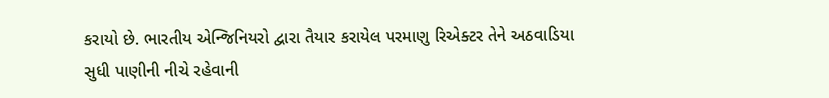કરાયો છે. ભારતીય એન્જિનિયરો દ્વારા તૈયાર કરાયેલ પરમાણુ રિએક્ટર તેને અઠવાડિયા સુધી પાણીની નીચે રહેવાની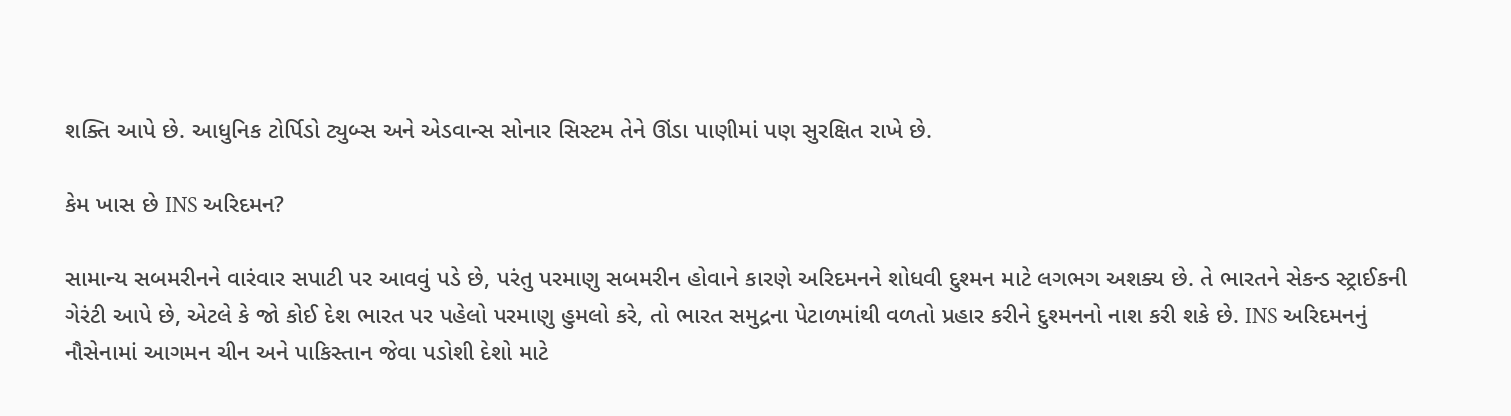શક્તિ આપે છે. આધુનિક ટોર્પિડો ટ્યુબ્સ અને એડવાન્સ સોનાર સિસ્ટમ તેને ઊંડા પાણીમાં પણ સુરક્ષિત રાખે છે.

કેમ ખાસ છે INS અરિદમન?

સામાન્ય સબમરીનને વારંવાર સપાટી પર આવવું પડે છે, પરંતુ પરમાણુ સબમરીન હોવાને કારણે અરિદમનને શોધવી દુશ્મન માટે લગભગ અશક્ય છે. તે ભારતને સેકન્ડ સ્ટ્રાઈકની ગેરંટી આપે છે, એટલે કે જો કોઈ દેશ ભારત પર પહેલો પરમાણુ હુમલો કરે, તો ભારત સમુદ્રના પેટાળમાંથી વળતો પ્રહાર કરીને દુશ્મનનો નાશ કરી શકે છે. INS અરિદમનનું નૌસેનામાં આગમન ચીન અને પાકિસ્તાન જેવા પડોશી દેશો માટે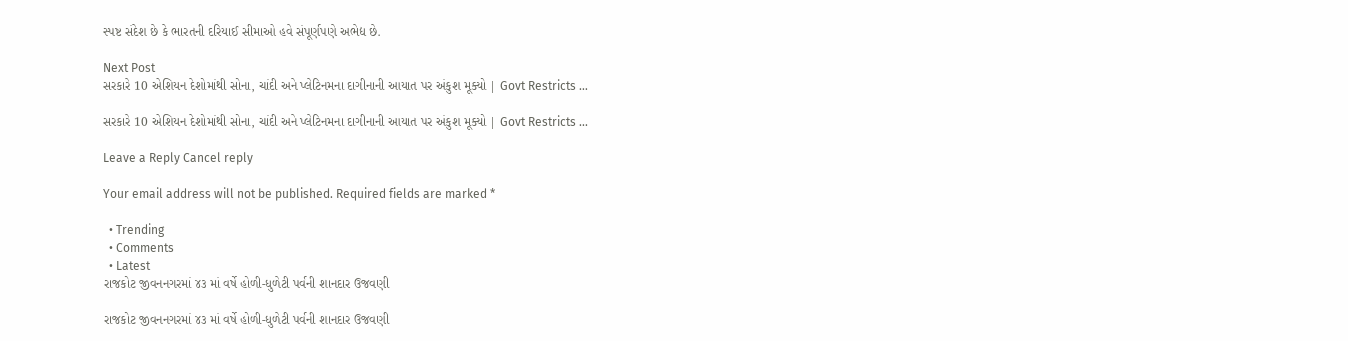સ્પષ્ટ સંદેશ છે કે ભારતની દરિયાઈ સીમાઓ હવે સંપૂર્ણપણે અભેદ્ય છે.

Next Post
સરકારે 10 એશિયન દેશોમાંથી સોના, ચાંદી અને પ્લેટિનમના દાગીનાની આયાત પર અંકુશ મૂક્યો | Govt Restricts …

સરકારે 10 એશિયન દેશોમાંથી સોના, ચાંદી અને પ્લેટિનમના દાગીનાની આયાત પર અંકુશ મૂક્યો | Govt Restricts ...

Leave a Reply Cancel reply

Your email address will not be published. Required fields are marked *

  • Trending
  • Comments
  • Latest
રાજકોટ જીવનનગરમાં ૪૩ માં વર્ષે હોળી-ધુળેટી પર્વની શાનદાર ઉજવણી

રાજકોટ જીવનનગરમાં ૪૩ માં વર્ષે હોળી-ધુળેટી પર્વની શાનદાર ઉજવણી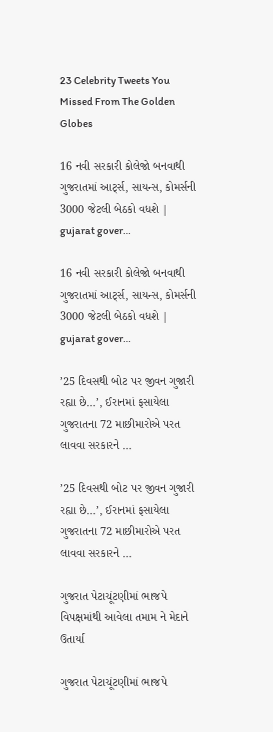23 Celebrity Tweets You Missed From The Golden Globes

16 નવી સરકારી કોલેજો બનવાથી ગુજરાતમાં આર્ટ્સ, સાયન્સ, કોમર્સની 3000 જેટલી બેઠકો વધશે | gujarat gover…

16 નવી સરકારી કોલેજો બનવાથી ગુજરાતમાં આર્ટ્સ, સાયન્સ, કોમર્સની 3000 જેટલી બેઠકો વધશે | gujarat gover…

’25 દિવસથી બોટ પર જીવન ગુજારી રહ્યા છે…’, ઈરાનમાં ફસાયેલા ગુજરાતના 72 માછીમારોએ પરત લાવવા સરકારને …

’25 દિવસથી બોટ પર જીવન ગુજારી રહ્યા છે…’, ઈરાનમાં ફસાયેલા ગુજરાતના 72 માછીમારોએ પરત લાવવા સરકારને …

ગુજરાત પેટાચૂંટણીમાં ભાજપે વિપક્ષમાંથી આવેલા તમામ ને મેદાને ઉતાર્યા

ગુજરાત પેટાચૂંટણીમાં ભાજપે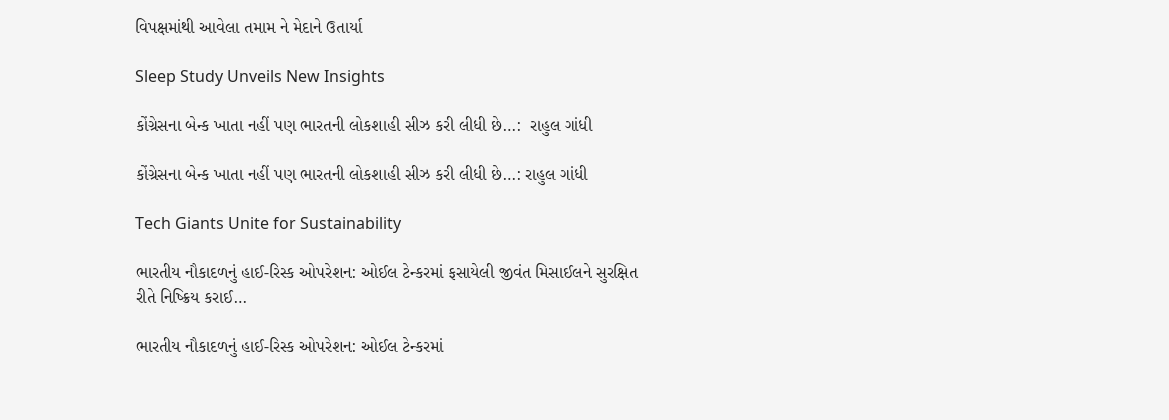વિપક્ષમાંથી આવેલા તમામ ને મેદાને ઉતાર્યા

Sleep Study Unveils New Insights

કોંગ્રેસના બેન્ક ખાતા નહીં પણ ભારતની લોકશાહી સીઝ કરી લીધી છે…:  રાહુલ ગાંધી

કોંગ્રેસના બેન્ક ખાતા નહીં પણ ભારતની લોકશાહી સીઝ કરી લીધી છે…: રાહુલ ગાંધી

Tech Giants Unite for Sustainability

ભારતીય નૌકાદળનું હાઈ-રિસ્ક ઓપરેશન: ઓઈલ ટેન્કરમાં ફસાયેલી જીવંત મિસાઈલને સુરક્ષિત રીતે નિષ્ક્રિય કરાઈ…

ભારતીય નૌકાદળનું હાઈ-રિસ્ક ઓપરેશન: ઓઈલ ટેન્કરમાં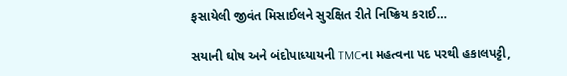ફસાયેલી જીવંત મિસાઈલને સુરક્ષિત રીતે નિષ્ક્રિય કરાઈ…

સયાની ઘોષ અને બંદોપાધ્યાયની TMCના મહત્વના પદ પરથી હકાલપટ્ટી,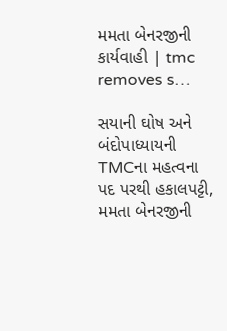મમતા બેનરજીની કાર્યવાહી | tmc removes s…

સયાની ઘોષ અને બંદોપાધ્યાયની TMCના મહત્વના પદ પરથી હકાલપટ્ટી, મમતા બેનરજીની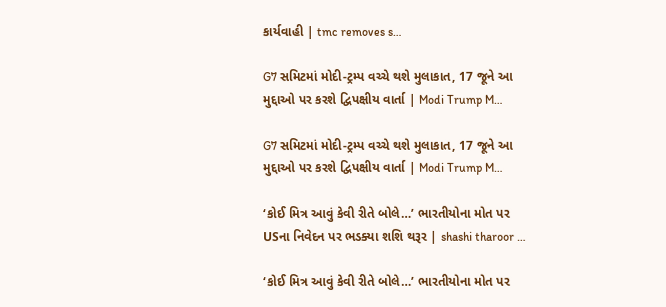કાર્યવાહી | tmc removes s…

G7 સમિટમાં મોદી-ટ્રમ્પ વચ્ચે થશે મુલાકાત, 17 જૂને આ મુદ્દાઓ પર કરશે દ્વિપક્ષીય વાર્તા | Modi Trump M…

G7 સમિટમાં મોદી-ટ્રમ્પ વચ્ચે થશે મુલાકાત, 17 જૂને આ મુદ્દાઓ પર કરશે દ્વિપક્ષીય વાર્તા | Modi Trump M…

‘કોઈ મિત્ર આવું કેવી રીતે બોલે…’ ભારતીયોના મોત પર USના નિવેદન પર ભડક્યા શશિ થરૂર | shashi tharoor …

‘કોઈ મિત્ર આવું કેવી રીતે બોલે…’ ભારતીયોના મોત પર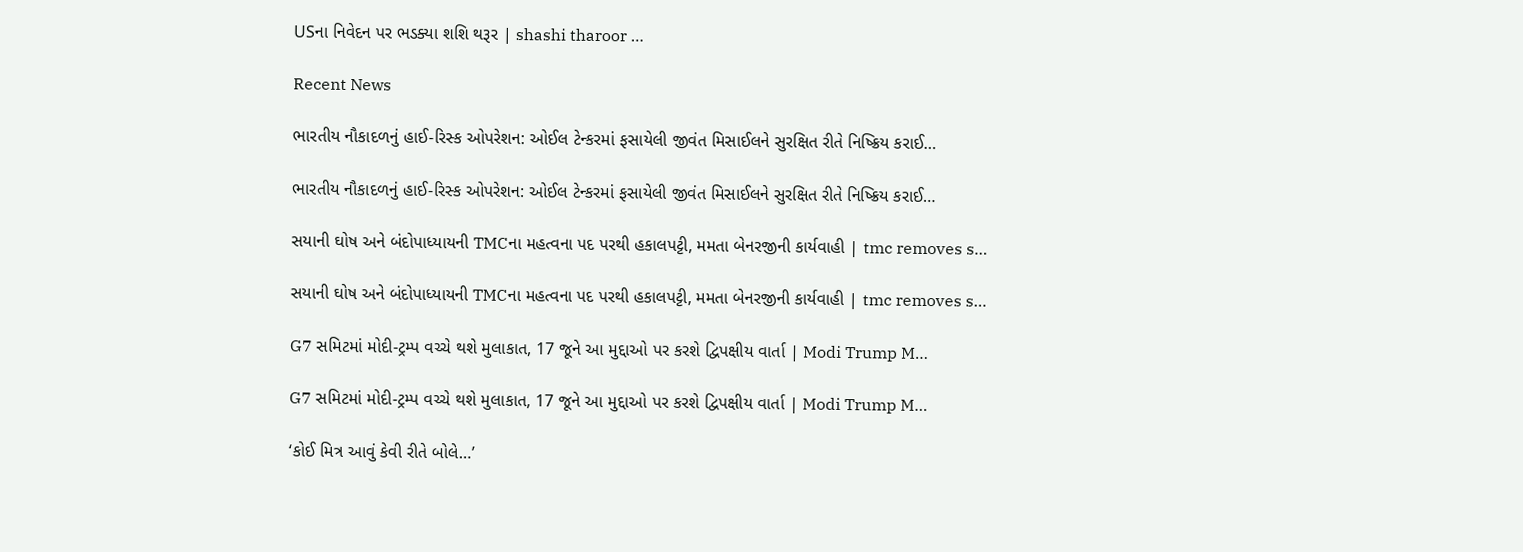USના નિવેદન પર ભડક્યા શશિ થરૂર | shashi tharoor …

Recent News

ભારતીય નૌકાદળનું હાઈ-રિસ્ક ઓપરેશન: ઓઈલ ટેન્કરમાં ફસાયેલી જીવંત મિસાઈલને સુરક્ષિત રીતે નિષ્ક્રિય કરાઈ…

ભારતીય નૌકાદળનું હાઈ-રિસ્ક ઓપરેશન: ઓઈલ ટેન્કરમાં ફસાયેલી જીવંત મિસાઈલને સુરક્ષિત રીતે નિષ્ક્રિય કરાઈ…

સયાની ઘોષ અને બંદોપાધ્યાયની TMCના મહત્વના પદ પરથી હકાલપટ્ટી, મમતા બેનરજીની કાર્યવાહી | tmc removes s…

સયાની ઘોષ અને બંદોપાધ્યાયની TMCના મહત્વના પદ પરથી હકાલપટ્ટી, મમતા બેનરજીની કાર્યવાહી | tmc removes s…

G7 સમિટમાં મોદી-ટ્રમ્પ વચ્ચે થશે મુલાકાત, 17 જૂને આ મુદ્દાઓ પર કરશે દ્વિપક્ષીય વાર્તા | Modi Trump M…

G7 સમિટમાં મોદી-ટ્રમ્પ વચ્ચે થશે મુલાકાત, 17 જૂને આ મુદ્દાઓ પર કરશે દ્વિપક્ષીય વાર્તા | Modi Trump M…

‘કોઈ મિત્ર આવું કેવી રીતે બોલે…’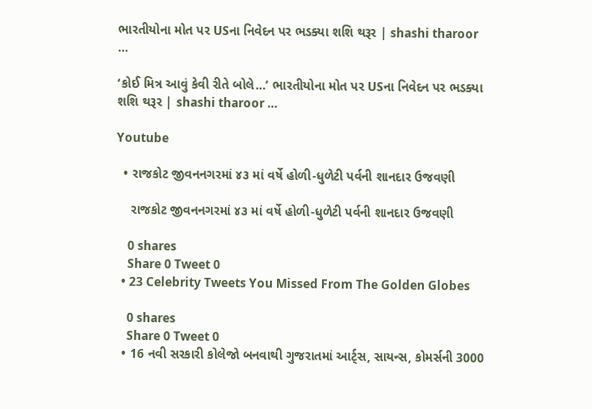ભારતીયોના મોત પર USના નિવેદન પર ભડક્યા શશિ થરૂર | shashi tharoor …

‘કોઈ મિત્ર આવું કેવી રીતે બોલે…’ ભારતીયોના મોત પર USના નિવેદન પર ભડક્યા શશિ થરૂર | shashi tharoor …

Youtube

  • રાજકોટ જીવનનગરમાં ૪૩ માં વર્ષે હોળી-ધુળેટી પર્વની શાનદાર ઉજવણી

    રાજકોટ જીવનનગરમાં ૪૩ માં વર્ષે હોળી-ધુળેટી પર્વની શાનદાર ઉજવણી

    0 shares
    Share 0 Tweet 0
  • 23 Celebrity Tweets You Missed From The Golden Globes

    0 shares
    Share 0 Tweet 0
  • 16 નવી સરકારી કોલેજો બનવાથી ગુજરાતમાં આર્ટ્સ, સાયન્સ, કોમર્સની 3000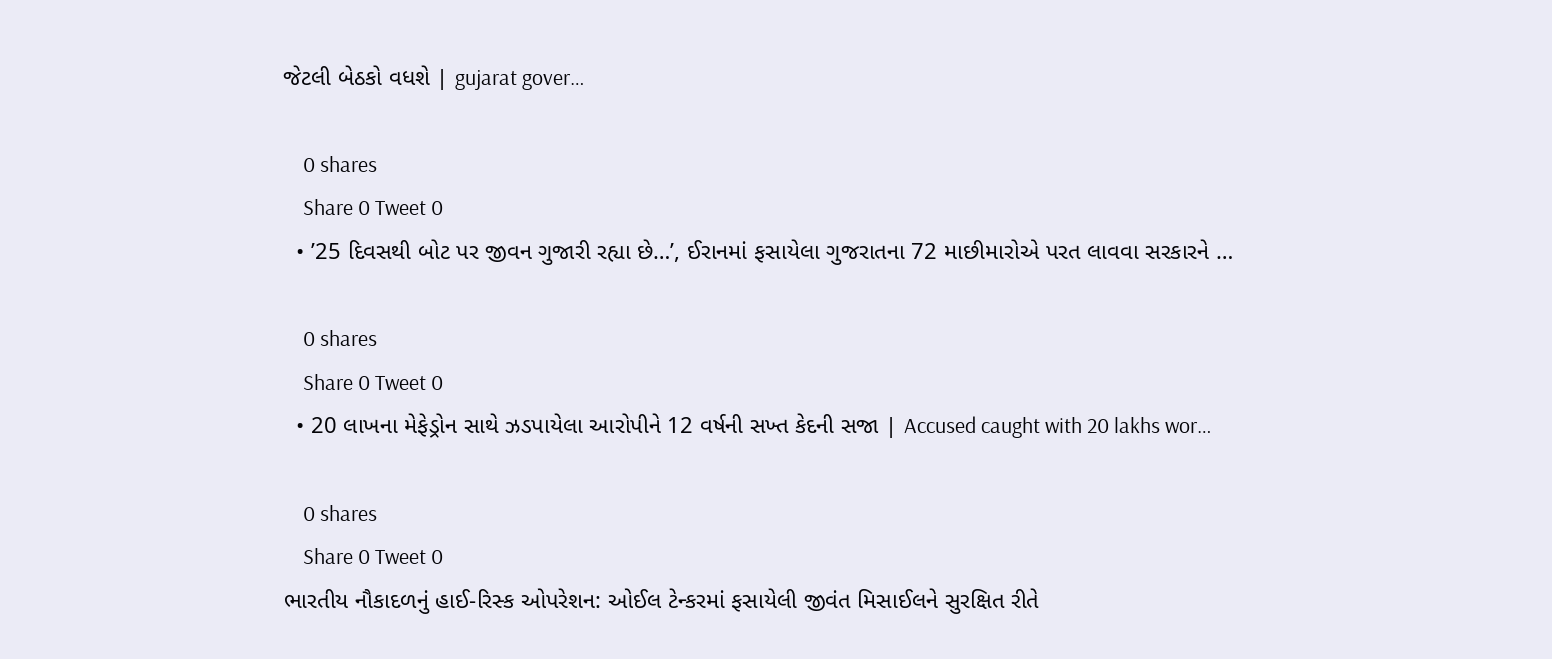જેટલી બેઠકો વધશે | gujarat gover…

    0 shares
    Share 0 Tweet 0
  • ’25 દિવસથી બોટ પર જીવન ગુજારી રહ્યા છે…’, ઈરાનમાં ફસાયેલા ગુજરાતના 72 માછીમારોએ પરત લાવવા સરકારને …

    0 shares
    Share 0 Tweet 0
  • 20 લાખના મેફેડ્રોન સાથે ઝડપાયેલા આરોપીને 12 વર્ષની સખ્ત કેદની સજા | Accused caught with 20 lakhs wor…

    0 shares
    Share 0 Tweet 0
ભારતીય નૌકાદળનું હાઈ-રિસ્ક ઓપરેશન: ઓઈલ ટેન્કરમાં ફસાયેલી જીવંત મિસાઈલને સુરક્ષિત રીતે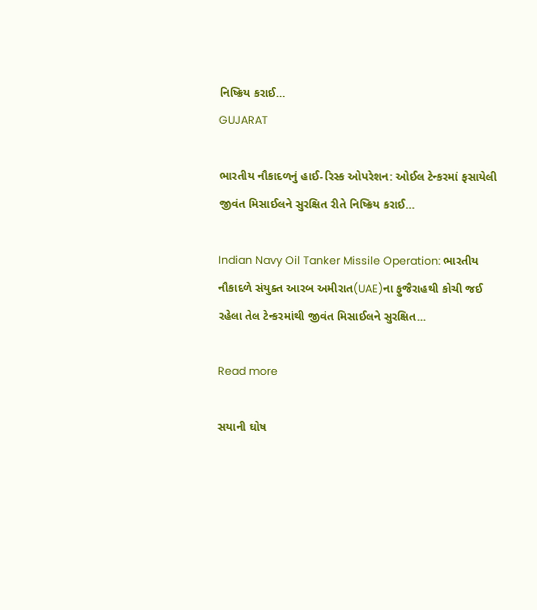નિષ્ક્રિય કરાઈ…
GUJARAT

ભારતીય નૌકાદળનું હાઈ-રિસ્ક ઓપરેશન: ઓઈલ ટેન્કરમાં ફસાયેલી જીવંત મિસાઈલને સુરક્ષિત રીતે નિષ્ક્રિય કરાઈ…

Indian Navy Oil Tanker Missile Operation: ભારતીય નૌકાદળે સંયુક્ત આરબ અમીરાત(UAE)ના ફુજૈરાહથી કોચી જઈ રહેલા તેલ ટેન્કરમાંથી જીવંત મિસાઈલને સુરક્ષિત...

Read more

સયાની ઘોષ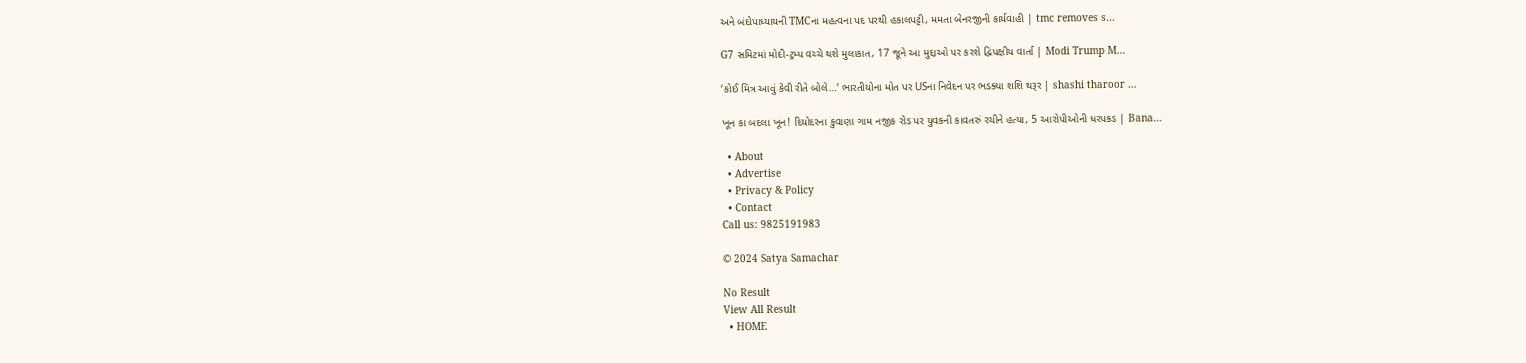અને બંદોપાધ્યાયની TMCના મહત્વના પદ પરથી હકાલપટ્ટી, મમતા બેનરજીની કાર્યવાહી | tmc removes s…

G7 સમિટમાં મોદી-ટ્રમ્પ વચ્ચે થશે મુલાકાત, 17 જૂને આ મુદ્દાઓ પર કરશે દ્વિપક્ષીય વાર્તા | Modi Trump M…

‘કોઈ મિત્ર આવું કેવી રીતે બોલે…’ ભારતીયોના મોત પર USના નિવેદન પર ભડક્યા શશિ થરૂર | shashi tharoor …

ખૂન કા બદલા ખૂન! દિયોદરના કુવાણા ગામ નજીક રોડ પર યુવકની કાવતરું રચીને હત્યા, 5 આરોપીઓની ધરપકડ | Bana…

  • About
  • Advertise
  • Privacy & Policy
  • Contact
Call us: 9825191983

© 2024 Satya Samachar

No Result
View All Result
  • HOME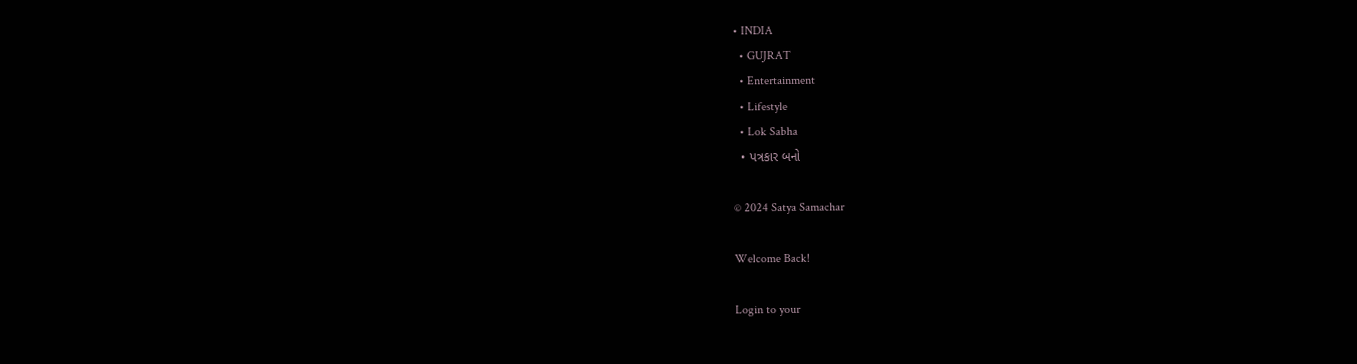• INDIA
  • GUJRAT
  • Entertainment
  • Lifestyle
  • Lok Sabha
  • પત્રકાર બનો

© 2024 Satya Samachar

Welcome Back!

Login to your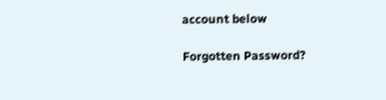account below

Forgotten Password?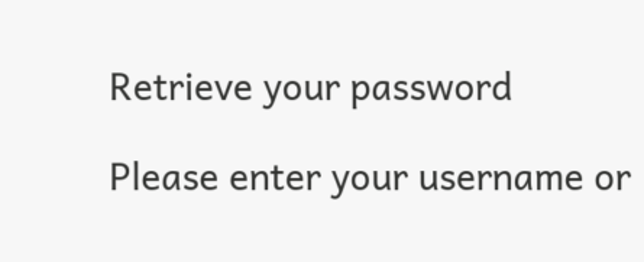Retrieve your password

Please enter your username or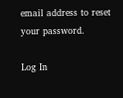email address to reset your password.

Log In